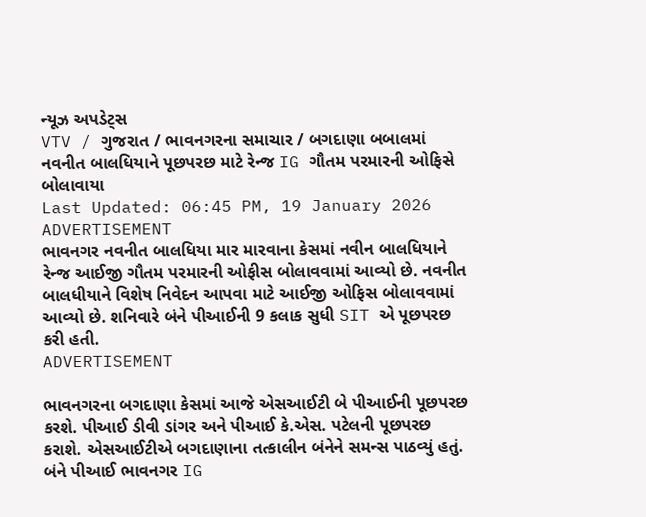ન્યૂઝ અપડેટ્સ
VTV / ગુજરાત / ભાવનગરના સમાચાર / બગદાણા બબાલમાં નવનીત બાલધિયાને પૂછપરછ માટે રેન્જ IG ગૌતમ પરમારની ઓફિસે બોલાવાયા
Last Updated: 06:45 PM, 19 January 2026
ADVERTISEMENT
ભાવનગર નવનીત બાલધિયા માર મારવાના કેસમાં નવીન બાલધિયાને રેન્જ આઈજી ગૌતમ પરમારની ઓફીસ બોલાવવામાં આવ્યો છે. નવનીત બાલધીયાને વિશેષ નિવેદન આપવા માટે આઈજી ઓફિસ બોલાવવામાં આવ્યો છે. શનિવારે બંને પીઆઈની 9 કલાક સુધી SIT એ પૂછપરછ કરી હતી.
ADVERTISEMENT

ભાવનગરના બગદાણા કેસમાં આજે એસઆઈટી બે પીઆઈની પૂછપરછ કરશે. પીઆઈ ડીવી ડાંગર અને પીઆઈ કે.એસ. પટેલની પૂછપરછ કરાશે. એસઆઈટીએ બગદાણાના તત્કાલીન બંનેને સમન્સ પાઠવ્યું હતું. બંને પીઆઈ ભાવનગર IG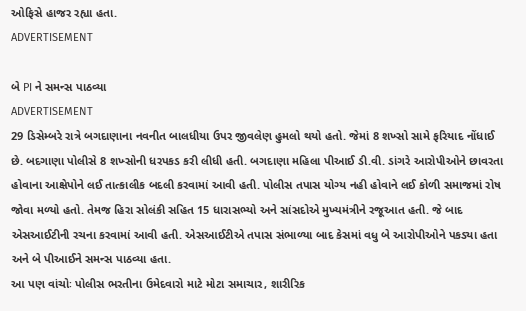ઓફિસે હાજર રહ્યા હતા.
ADVERTISEMENT

બે PI ને સમન્સ પાઠવ્યા
ADVERTISEMENT
29 ડિસેમ્બરે રાત્રે બગદાણાના નવનીત બાલધીયા ઉપર જીવલેણ હુમલો થયો હતો. જેમાં 8 શખ્સો સામે ફરિયાદ નોંધાઈ છે. બદગાણા પોલીસે 8 શખ્સોની ધરપકડ કરી લીધી હતી. બગદાણા મહિલા પીઆઈ ડી.વી. ડાંગરે આરોપીઓને છાવરતા હોવાના આક્ષેપોને લઈ તાત્કાલીક બદલી કરવામાં આવી હતી. પોલીસ તપાસ યોગ્ય નહી હોવાને લઈ કોળી સમાજમાં રોષ જોવા મળ્યો હતો. તેમજ હિરા સોલંકી સહિત 15 ધારાસભ્યો અને સાંસદોએ મુખ્યમંત્રીને રજૂઆત હતી. જે બાદ એસઆઈટીની રચના કરવામાં આવી હતી. એસઆઈટીએ તપાસ સંભાળ્યા બાદ કેસમાં વધુ બે આરોપીઓને પકડ્યા હતા અને બે પીઆઈને સમન્સ પાઠવ્યા હતા.
આ પણ વાંચોઃ પોલીસ ભરતીના ઉમેદવારો માટે મોટા સમાચાર, શારીરિક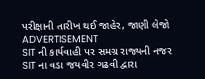પરીક્ષાની તારીખ થઈ જાહેર, જાણી લેજો
ADVERTISEMENT
SIT ની કાર્યવાહી પર સમગ્ર રાજ્યની નજર
SIT ના વડા જયવીર ગઢવી દ્વારા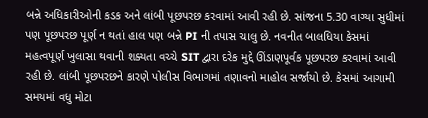બન્ને અધિકારીઓની કડક અને લાંબી પૂછપરછ કરવામાં આવી રહી છે. સાંજના 5.30 વાગ્યા સુધીમાં પણ પૂછપરછ પૂર્ણ ન થતાં હાલ પણ બન્ને PI ની તપાસ ચાલુ છે. નવનીત બાલધિયા કેસમાં મહત્વપૂર્ણ ખુલાસા થવાની શક્યતા વચ્ચે SIT દ્વારા દરેક મુદ્દે ઊંડાણપૂર્વક પૂછપરછ કરવામાં આવી રહી છે. લાંબી પૂછપરછને કારણે પોલીસ વિભાગમાં તણાવનો માહોલ સર્જાયો છે. કેસમાં આગામી સમયમાં વધુ મોટા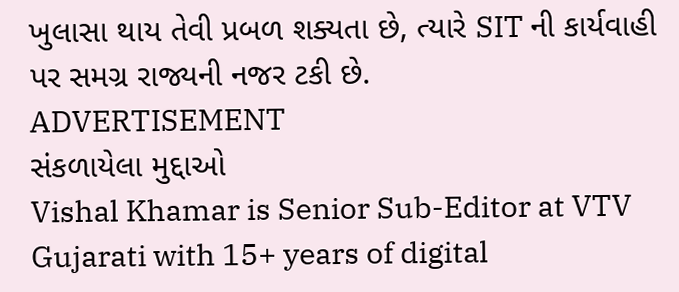ખુલાસા થાય તેવી પ્રબળ શક્યતા છે, ત્યારે SIT ની કાર્યવાહી પર સમગ્ર રાજ્યની નજર ટકી છે.
ADVERTISEMENT
સંકળાયેલા મુદ્દાઓ
Vishal Khamar is Senior Sub-Editor at VTV Gujarati with 15+ years of digital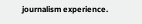journalism experience.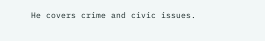He covers crime and civic issues.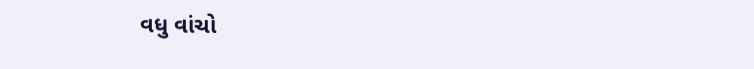વધુ વાંચો